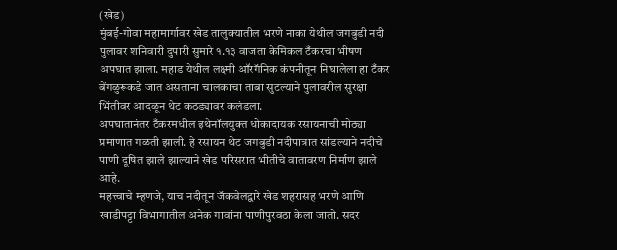(खेड)
मुंबई-गोवा महामार्गावर खेड तालुक्यातील भरणे नाका येथील जगबुडी नदी पुलावर शनिवारी दुपारी सुमारे १.१३ वाजता केमिकल टँकरचा भीषण अपघात झाला. महाड येथील लक्ष्मी ऑरगॅनिक कंपनीतून निघालेला हा टँकर बेंगळुरूकडे जात असताना चालकाचा ताबा सुटल्याने पुलावरील सुरक्षा भिंतीवर आदळून थेट कठड्यावर कलंडला.
अपघातानंतर टँकरमधील इथेनॉलयुक्त धोकादायक रसायनाची मोठ्या प्रमाणात गळती झाली. हे रसायन थेट जगबुडी नदीपात्रात सांडल्याने नदीचे पाणी दूषित झाले झाल्याने खेड परिसरात भीतीचे वातावरण निर्माण झाले आहे.
महत्त्वाचे म्हणजे, याच नदीतून जॅकवेलद्वारे खेड शहरासह भरणे आणि खाडीपट्टा विभागातील अनेक गावांना पाणीपुरवठा केला जातो. सदर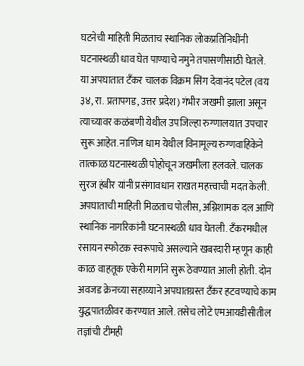घटनेची माहिती मिळताच स्थानिक लोकप्रतिनिधींनी घटनास्थळी धाव घेत पाण्याचे नमुने तपासणीसाठी घेतले.
या अपघातात टँकर चालक विक्रम सिंग देवानंद पटेल (वय ३४, रा. प्रतापगड, उत्तर प्रदेश) गंभीर जखमी झाला असून त्याच्यावर कळंबणी येथील उपजिल्हा रुग्णालयात उपचार सुरू आहेत. नाणिज धाम येथील विनामूल्य रुग्णवाहिकेने तात्काळ घटनास्थळी पोहोचून जखमीला हलवले. चालक सुरज हंबीर यांनी प्रसंगावधान राखत महत्त्वाची मदत केली.
अपघाताची माहिती मिळताच पोलीस, अग्निशामक दल आणि स्थानिक नागरिकांनी घटनास्थळी धाव घेतली. टँकरमधील रसायन स्फोटक स्वरूपाचे असल्याने खबरदारी म्हणून काही काळ वाहतूक एकेरी मार्गाने सुरू ठेवण्यात आली होती. दोन अवजड क्रेनच्या सहाय्याने अपघातग्रस्त टँकर हटवण्याचे काम युद्धपातळीवर करण्यात आले. तसेच लोटे एमआयडीसीतील तज्ञांची टीमही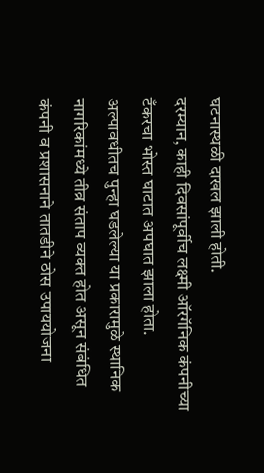घटनास्थळी दाखल झाली होती.
दरम्यान, काही दिवसांपूर्वीच लक्ष्मी ऑरगॅनिक कंपनीच्या टँकरचा भोस्त घाटात अपघात झाला होता. अल्पावधीतच पुन्हा घडलेल्या या प्रकारामुळे स्थानिक नागरिकांमध्ये तीव्र संताप व्यक्त होत असून संबंधित कंपनी व प्रशासनाने तातडीने ठोस उपाययोजना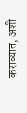कराव्यात, अशी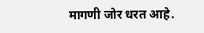मागणी जोर धरत आहे.